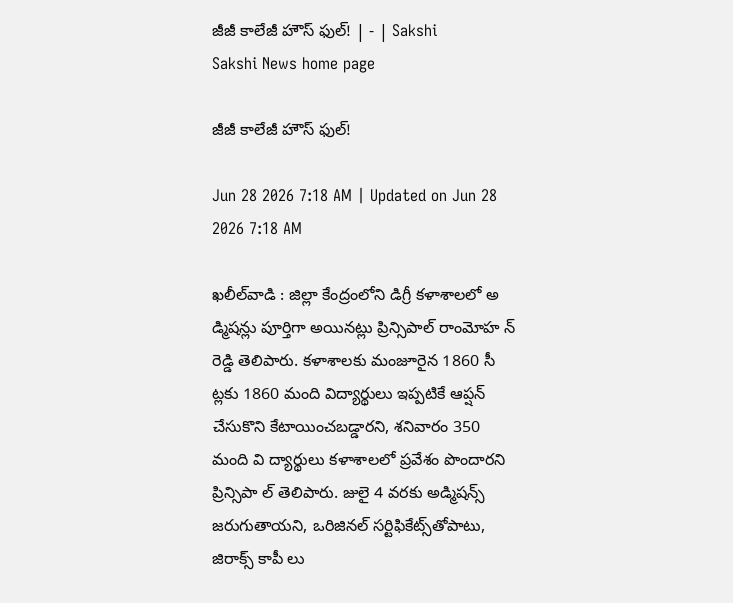జీజీ కాలేజీ హౌస్‌ ఫుల్‌! | - | Sakshi
Sakshi News home page

జీజీ కాలేజీ హౌస్‌ ఫుల్‌!

Jun 28 2026 7:18 AM | Updated on Jun 28 2026 7:18 AM

ఖలీల్‌వాడి : జిల్లా కేంద్రంలోని డిగ్రీ కళాశాలలో అ డ్మిషన్లు పూర్తిగా అయినట్లు ప్రిన్సిపాల్‌ రాంమోహ న్‌ రెడ్డి తెలిపారు. కళాశాలకు మంజూరైన 1860 సీ ట్లకు 1860 మంది విద్యార్థులు ఇప్పటికే ఆప్షన్‌ చేసుకొని కేటాయించబడ్డారని, శనివారం 350 మంది వి ద్యార్థులు కళాశాలలో ప్రవేశం పొందారని ప్రిన్సిపా ల్‌ తెలిపారు. జులై 4 వరకు అడ్మిషన్స్‌ జరుగుతాయని, ఒరిజినల్‌ సర్టిఫికేట్స్‌తోపాటు, జిరాక్స్‌ కాపీ లు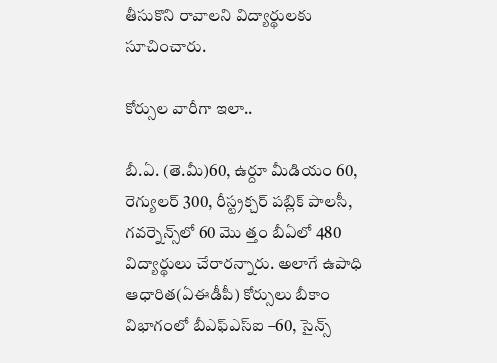తీసుకొని రావాలని విద్యార్థులకు సూచించారు.

కోర్సుల వారీగా ఇలా..

బీ.ఏ. (తె.మీ)60, ఉర్దూ మీడియం 60, రెగ్యులర్‌ 300, రీస్ట్రక్చర్‌ పబ్లిక్‌ పాలసీ, గవర్నెన్స్‌లో 60 మొ త్తం బీఏలో 480 విద్యార్థులు చేరారన్నారు. అలాగే ఉపాధి ఆధారిత(ఏఈడీపీ) కోర్సులు బీకాం విభాగంలో బీఎఫ్‌ఎస్‌ఐ –60, సైన్స్‌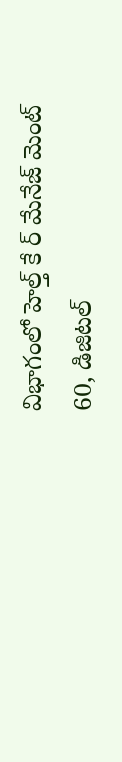విభాగంలో హెల్త్‌ కే ర్‌ మేనేజ్‌ మెంట్‌ 60, డిజిటల్‌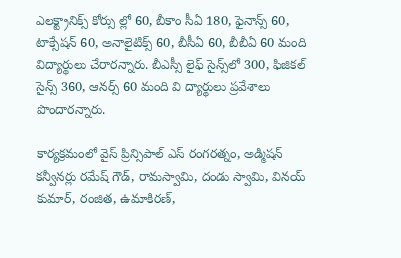ఎలక్ట్రానిక్స్‌ కోర్సు ల్లో 60, బీకాం సీఏ 180, ఫైనాన్స్‌ 60, టాక్సేషన్‌ 60, అనాలైటిక్స్‌ 60, బీసీఏ 60, బీబీఏ 60 మంది విద్యార్థులు చేరారన్నారు. బీఎస్సీ లైఫ్‌ సైన్స్‌లో 300, ఫిజికల్‌ సైన్స్‌ 360, ఆనర్స్‌ 60 మంది వి ద్యార్థులు ప్రవేశాలు పొందారన్నారు.

కార్యక్రమంలో వైస్‌ ప్రిన్సిపాల్‌ ఎస్‌ రంగరత్నం, అడ్మిషన్‌ కన్వీనర్లు రమేష్‌ గౌడ్‌, రామస్వామి, దండు స్వామి, వినయ్‌ కుమార్‌, రంజిత, ఉమాకిరణ్‌,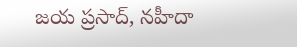జయ ప్రసాద్‌, నహీదా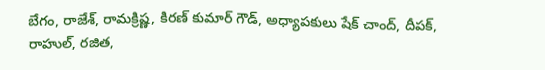బేగం, రాజేశ్‌, రామక్రిష్ణ, కిరణ్‌ కుమార్‌ గౌడ్‌, అధ్యాపకులు షేక్‌ చాంద్‌, దీపక్‌, రాహుల్‌, రజిత,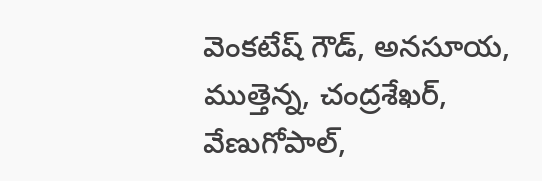వెంకటేష్‌ గౌడ్‌, అనసూయ, ముత్తెన్న, చంద్రశేఖర్‌, వేణుగోపాల్‌,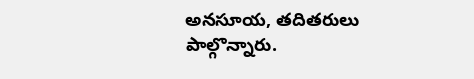అనసూయ, తదితరులు పాల్గొన్నారు.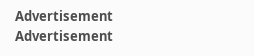Advertisement
Advertisement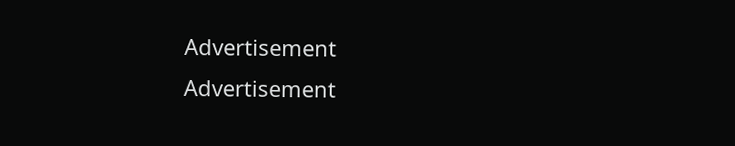Advertisement
Advertisement